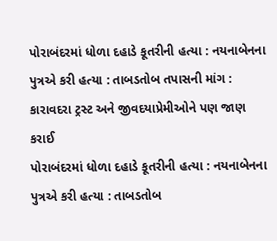પોરાબંદરમાં ધોળા દહાડે કૂતરીની હત્યા : નયનાબેનના પુત્રએ કરી હત્યા : તાબડતોબ તપાસની માંગ : કારાવદરા ટ્રસ્ટ અને જીવદયાપ્રેમીઓને પણ જાણ કરાઈ
પોરાબંદરમાં ધોળા દહાડે કૂતરીની હત્યા : નયનાબેનના પુત્રએ કરી હત્યા : તાબડતોબ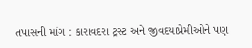તપાસની માંગ : કારાવદરા ટ્રસ્ટ અને જીવદયાપ્રેમીઓને પણ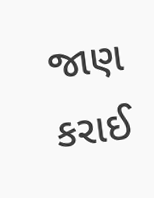જાણ કરાઈ